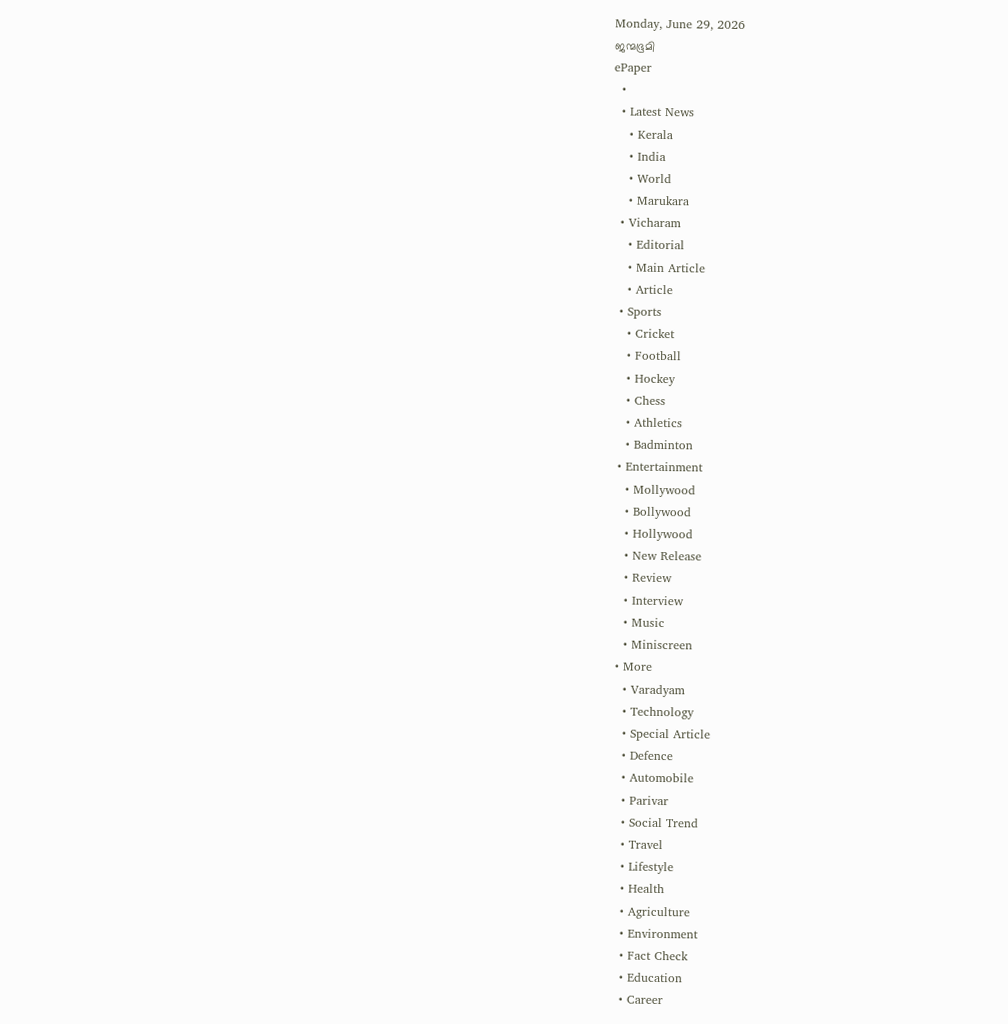Monday, June 29, 2026
ജന്മഭൂമി
ePaper
  •
  • Latest News
    • Kerala
    • India
    • World
    • Marukara
  • Vicharam
    • Editorial
    • Main Article
    • Article
  • Sports
    • Cricket
    • Football
    • Hockey
    • Chess
    • Athletics
    • Badminton
  • Entertainment
    • Mollywood
    • Bollywood
    • Hollywood
    • New Release
    • Review
    • Interview
    • Music
    • Miniscreen
  • More
    • Varadyam
    • Technology
    • Special Article
    • Defence
    • Automobile
    • Parivar
    • Social Trend
    • Travel
    • Lifestyle
    • Health
    • Agriculture
    • Environment
    • Fact Check
    • Education
    • Career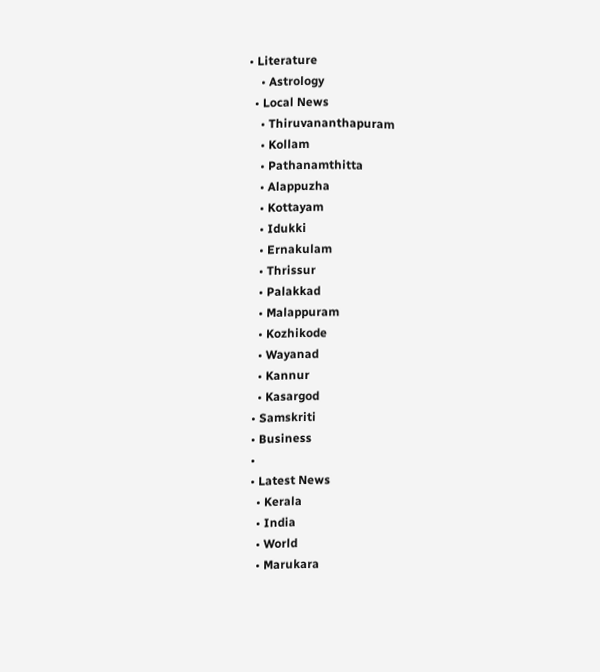• Literature
    • Astrology
  • Local News
    • Thiruvananthapuram
    • Kollam
    • Pathanamthitta
    • Alappuzha
    • Kottayam
    • Idukki
    • Ernakulam
    • Thrissur
    • Palakkad
    • Malappuram
    • Kozhikode
    • Wayanad
    • Kannur
    • Kasargod
  • Samskriti
  • Business
  •
  • Latest News
    • Kerala
    • India
    • World
    • Marukara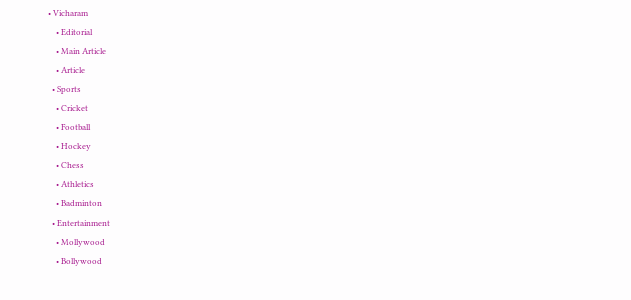• Vicharam
    • Editorial
    • Main Article
    • Article
  • Sports
    • Cricket
    • Football
    • Hockey
    • Chess
    • Athletics
    • Badminton
  • Entertainment
    • Mollywood
    • Bollywood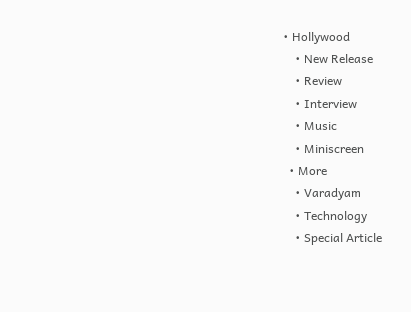• Hollywood
    • New Release
    • Review
    • Interview
    • Music
    • Miniscreen
  • More
    • Varadyam
    • Technology
    • Special Article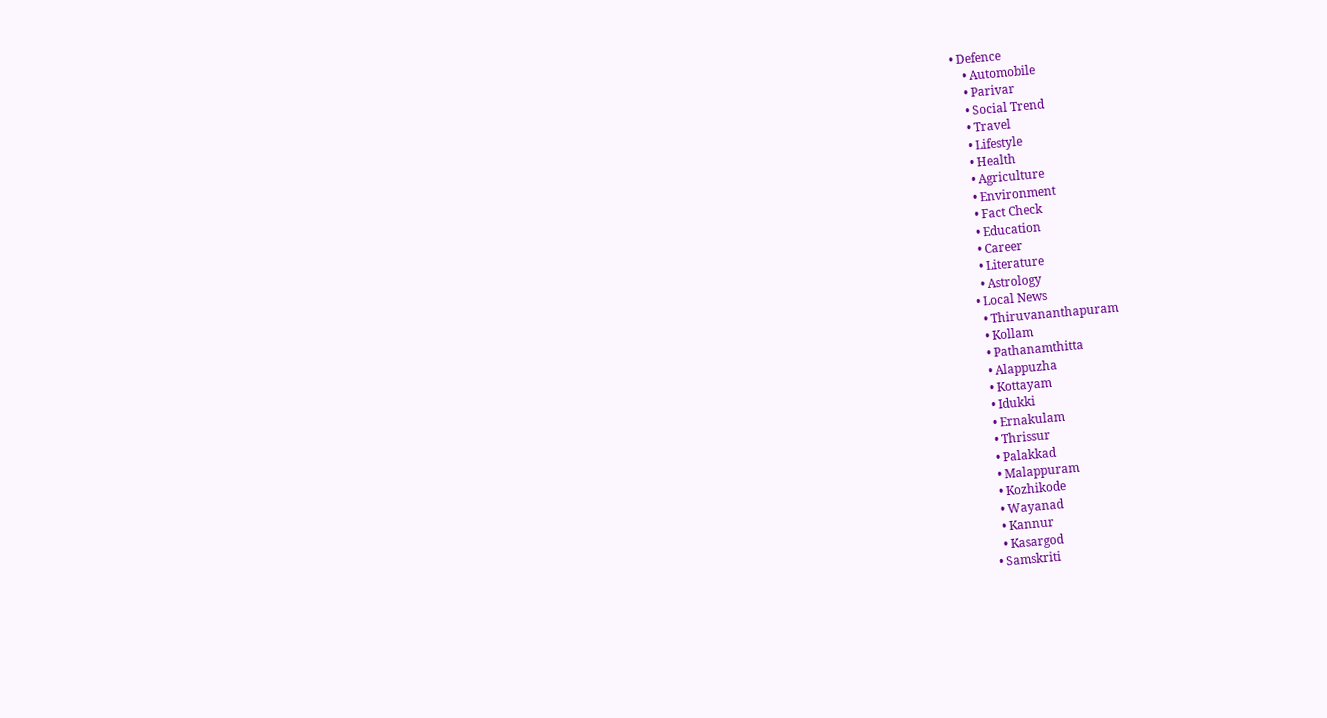• Defence
    • Automobile
    • Parivar
    • Social Trend
    • Travel
    • Lifestyle
    • Health
    • Agriculture
    • Environment
    • Fact Check
    • Education
    • Career
    • Literature
    • Astrology
  • Local News
    • Thiruvananthapuram
    • Kollam
    • Pathanamthitta
    • Alappuzha
    • Kottayam
    • Idukki
    • Ernakulam
    • Thrissur
    • Palakkad
    • Malappuram
    • Kozhikode
    • Wayanad
    • Kannur
    • Kasargod
  • Samskriti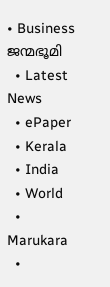• Business
ജന്മഭൂമി
  • Latest News
  • ePaper
  • Kerala
  • India
  • World
  • Marukara
  •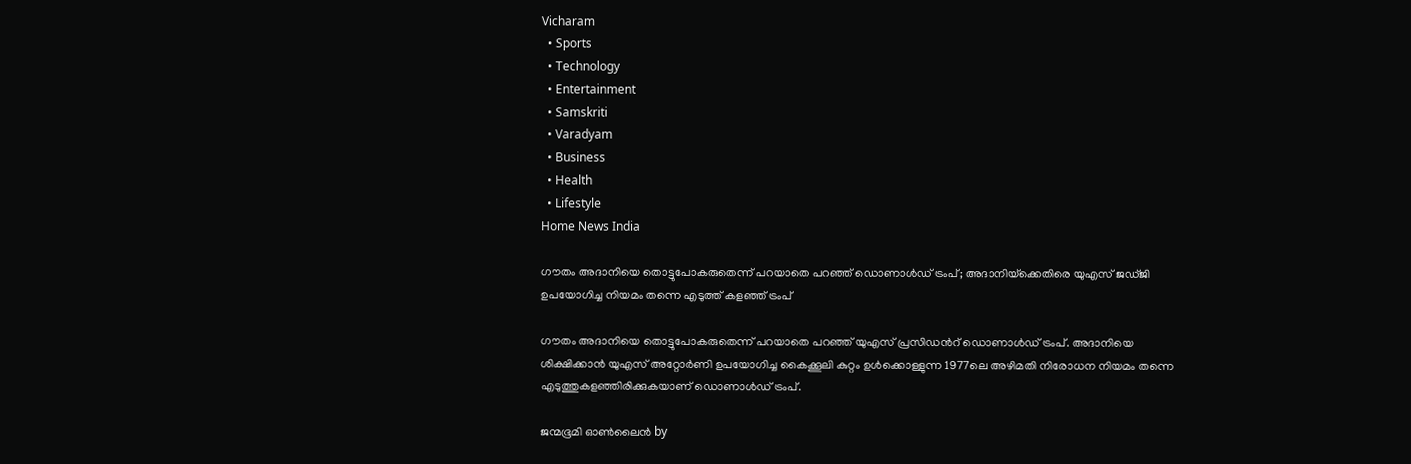Vicharam
  • Sports
  • Technology
  • Entertainment
  • Samskriti
  • Varadyam
  • Business
  • Health
  • Lifestyle
Home News India

ഗൗതം അദാനിയെ തൊട്ടുപോകരുതെന്ന് പറയാതെ പറഞ്ഞ് ഡൊണാള്‍ഡ് ട്രംപ്; അദാനിയ്‌ക്കെതിരെ യുഎസ് ജഡ്ജി ഉപയോഗിച്ച നിയമം തന്നെ എടുത്ത് കളഞ്ഞ് ട്രംപ്

ഗൗതം അദാനിയെ തൊട്ടുപോകരുതെന്ന് പറയാതെ പറഞ്ഞ് യുഎസ് പ്രസിഡന്‍റ് ഡൊണാള്‍ഡ് ട്രംപ്. അദാനിയെ ശിക്ഷിക്കാന്‍ യുഎസ് അറ്റോര്‍ണി ഉപയോഗിച്ച കൈക്കൂലി കുറ്റം ഉള്‍ക്കൊള്ളുന്ന 1977ലെ അഴിമതി നിരോധന നിയമം തന്നെ എടുത്തുകളഞ്ഞിരിക്കുകയാണ് ഡൊണാള്‍‍ഡ് ട്രംപ്.

ജന്മഭൂമി ഓണ്‍ലൈന്‍ by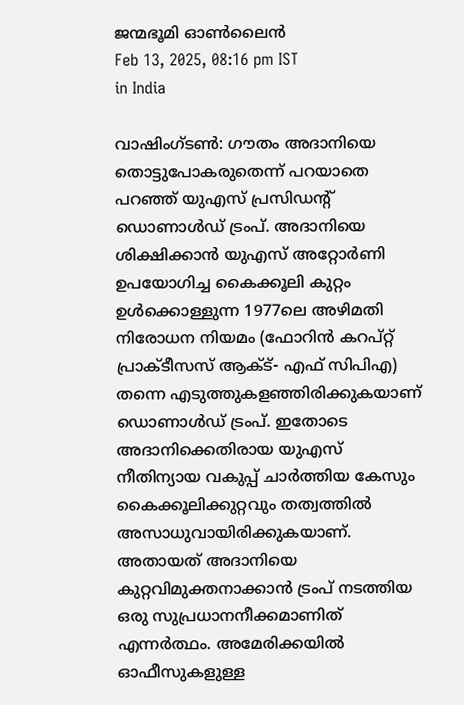ജന്മഭൂമി ഓണ്‍ലൈന്‍
Feb 13, 2025, 08:16 pm IST
in India

വാഷിംഗ്ടണ്‍: ഗൗതം അദാനിയെ തൊട്ടുപോകരുതെന്ന് പറയാതെ പറഞ്ഞ് യുഎസ് പ്രസിഡന്‍റ് ഡൊണാള്‍ഡ് ട്രംപ്. അദാനിയെ ശിക്ഷിക്കാന്‍ യുഎസ് അറ്റോര്‍ണി ഉപയോഗിച്ച കൈക്കൂലി കുറ്റം ഉള്‍ക്കൊള്ളുന്ന 1977ലെ അഴിമതി നിരോധന നിയമം (ഫോറിന്‍ കറപ്റ്റ് പ്രാക്ടീസസ് ആക്ട്- എഫ് സിപിഎ) തന്നെ എടുത്തുകളഞ്ഞിരിക്കുകയാണ് ഡൊണാള്‍‍ഡ് ട്രംപ്. ഇതോടെ അദാനിക്കെതിരായ യുഎസ് നീതിന്യായ വകുപ്പ് ചാര്‍ത്തിയ കേസും കൈക്കൂലിക്കുറ്റവും തത്വത്തില്‍ അസാധുവായിരിക്കുകയാണ്. അതായത് അദാനിയെ കുറ്റവിമുക്തനാക്കാന്‍ ട്രംപ് നടത്തിയ ഒരു സുപ്രധാനനീക്കമാണിത് എന്നര്‍ത്ഥം. അമേരിക്കയില്‍ ഓഫീസുകളുള്ള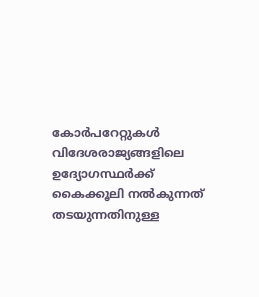കോര്‍പറേറ്റുകള്‍ വിദേശരാജ്യങ്ങളിലെ ഉദ്യോഗസ്ഥര്‍ക്ക് കൈക്കൂലി നല്‍കുന്നത് തടയുന്നതിനുള്ള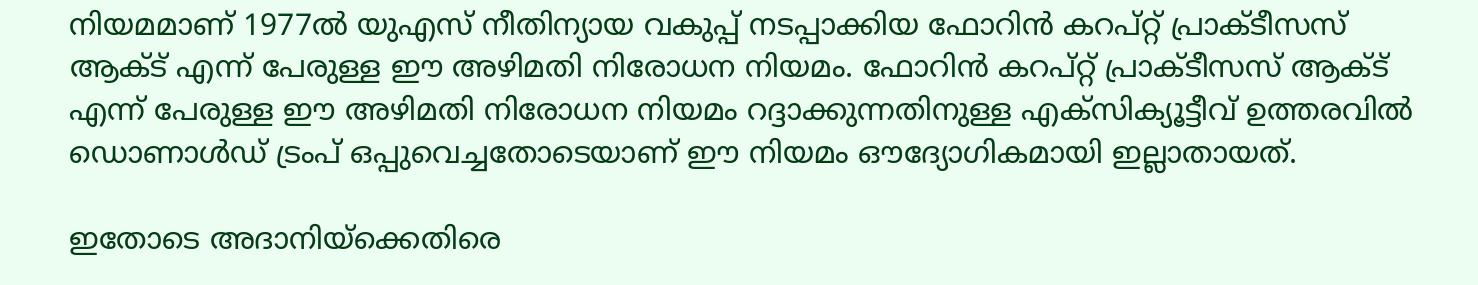നിയമമാണ് 1977ല്‍ യുഎസ് നീതിന്യായ വകുപ്പ് നടപ്പാക്കിയ ഫോറിന്‍ കറ‍പ്റ്റ് പ്രാക്ടീസസ് ആക്ട് എന്ന് പേരുള്ള ഈ അഴിമതി നിരോധന നിയമം. ഫോറിന്‍ കറ‍പ്റ്റ് പ്രാക്ടീസസ് ആക്ട് എന്ന് പേരുള്ള ഈ അഴിമതി നിരോധന നിയമം റദ്ദാക്കുന്നതിനുള്ള എക്സിക്യൂട്ടീവ് ഉത്തരവില്‍ ഡൊണാള്‍ഡ് ട്രംപ് ഒപ്പുവെച്ചതോടെയാണ് ഈ നിയമം ഔദ്യോഗികമായി ഇല്ലാതായത്.

ഇതോടെ അദാനിയ്‌ക്കെതിരെ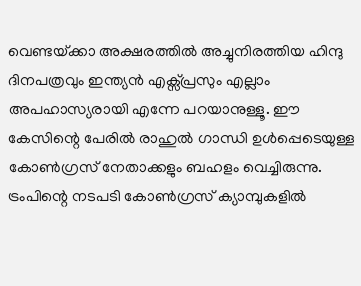വെണ്ടയ്‌ക്കാ അക്ഷരത്തില്‍ അച്ചുനിരത്തിയ ഹിന്ദു ദിനപത്രവും ഇന്ത്യന്‍ എക്സ്പ്രസും എല്ലാം അപഹാസ്യരായി എന്നേ പറയാനുള്ളൂ. ഈ കേസിന്റെ പേരില്‍ രാഹുല്‍ ഗാന്ധി ഉള്‍പ്പെടെയുള്ള കോണ്‍ഗ്രസ് നേതാക്കളും ബഹളം വെച്ചിരുന്നു. ട്രംപിന്റെ നടപടി കോണ്‍ഗ്രസ് ക്യാമ്പുകളില്‍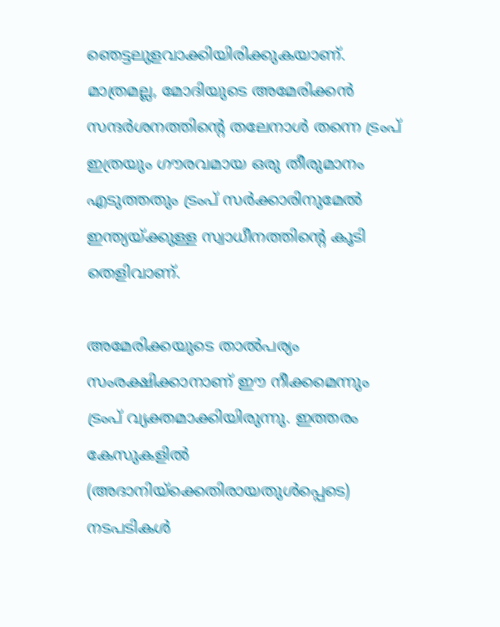ഞെട്ടലുളവാക്കിയിരിക്കുകയാണ്. മാത്രമല്ല, മോദിയുടെ അമേരിക്കന്‍ സന്ദര്‍ശനത്തിന്റെ തലേനാള്‍ തന്നെ ട്രംപ് ഇത്രയും ഗൗരവമായ ഒരു തീരുമാനം എടുത്തതും ട്രംപ് സര്‍ക്കാരിനുമേല്‍ ഇന്ത്യയ്‌ക്കുള്ള സ്വാധീനത്തിന്റെ കൂടി തെളിവാണ്.

അമേരിക്കയുടെ താല്‍പര്യം സംരക്ഷിക്കാനാണ് ഈ നീക്കമെന്നും ട്രംപ് വ്യക്തമാക്കിയിരുന്നു. ഇത്തരം കേസുകളില്‍ (അദാനിയ്‌ക്കെതിരായതുള്‍പ്പെടെ) നടപടികള്‍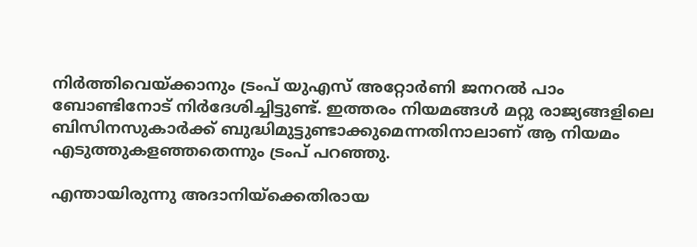നിര്‍ത്തിവെയ്‌ക്കാനും ട്രംപ് യുഎസ് അറ്റോര്‍ണി ജനറല്‍ പാം ബോണ്ടിനോട് നിര്‍ദേശിച്ചിട്ടുണ്ട്. ഇത്തരം നിയമങ്ങള്‍ മറ്റു രാജ്യങ്ങളിലെ ബിസിനസുകാര്‍ക്ക് ബുദ്ധിമുട്ടുണ്ടാക്കുമെന്നതിനാലാണ് ആ നിയമം എടുത്തുകളഞ്ഞതെന്നും ട്രംപ് പറഞ്ഞു.

എന്തായിരുന്നു അദാനിയ്‌ക്കെതിരായ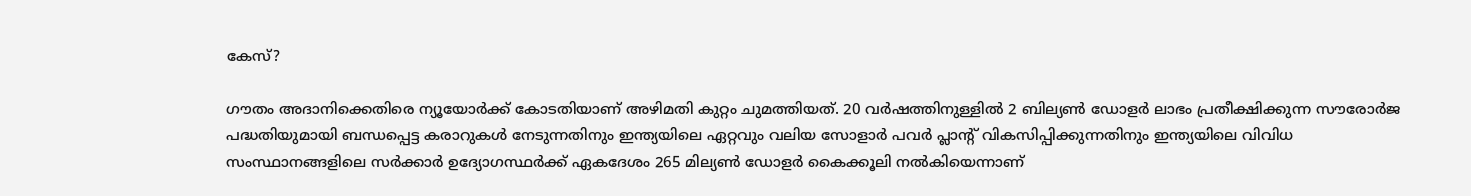കേസ്?

ഗൗതം അദാനിക്കെതിരെ ന്യൂയോർക്ക് കോടതിയാണ് അഴിമതി കുറ്റം ചുമത്തിയത്. 20 വർഷത്തിനുള്ളിൽ 2 ബില്യൺ ഡോളർ ലാഭം പ്രതീക്ഷിക്കുന്ന സൗരോർജ പദ്ധതിയുമായി ബന്ധപ്പെട്ട കരാറുകൾ നേടുന്നതിനും ഇന്ത്യയിലെ ഏറ്റവും വലിയ സോളാർ പവർ പ്ലാന്‍റ് വികസിപ്പിക്കുന്നതിനും ഇന്ത്യയിലെ വിവിധ സംസ്ഥാനങ്ങളിലെ സർക്കാർ ഉദ്യോഗസ്ഥർക്ക് ഏകദേശം 265 മില്യൺ ഡോളർ കൈക്കൂലി നൽകിയെന്നാണ്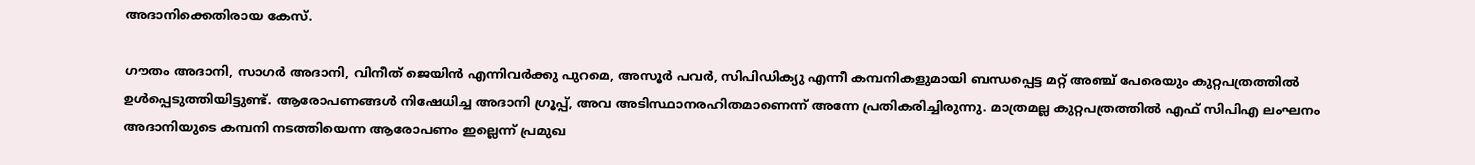അദാനിക്കെതിരായ കേസ്.

ഗൗതം അദാനി, സാഗർ അദാനി, വിനീത് ജെയിൻ എന്നിവർക്കു പുറമെ, അസൂർ പവർ, സിപിഡിക്യു എന്നീ കമ്പനികളുമായി ബന്ധപ്പെട്ട മറ്റ് അഞ്ച് പേരെയും കുറ്റപത്രത്തിൽ ഉൾപ്പെടുത്തിയിട്ടുണ്ട്. ആരോപണങ്ങൾ നിഷേധിച്ച അദാനി ഗ്രൂപ്പ്, അവ അടിസ്ഥാനരഹിതമാണെന്ന് അന്നേ പ്രതികരിച്ചിരുന്നു. മാത്രമല്ല കുറ്റപത്രത്തില്‍ എഫ് സിപിഎ ലംഘനം അദാനിയുടെ കമ്പനി നടത്തിയെന്ന ആരോപണം ഇല്ലെന്ന് പ്രമുഖ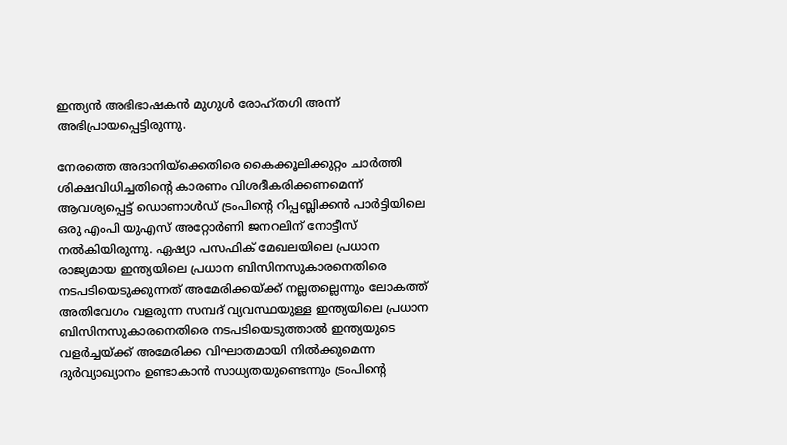ഇന്ത്യന്‍ അഭിഭാഷകന്‍ മുഗുള്‍ രോഹ്തഗി അന്ന് അഭിപ്രായപ്പെട്ടിരുന്നു.

നേരത്തെ അദാനിയ്‌ക്കെതിരെ കൈക്കൂലിക്കുറ്റം ചാര്‍ത്തി ശിക്ഷവിധിച്ചതിന്റെ കാരണം വിശദീകരിക്കണമെന്ന് ആവശ്യപ്പെട്ട് ഡൊണാള്‍‍ഡ് ട്രംപിന്റെ റിപ്പബ്ലിക്കന്‍ പാര്‍ട്ടിയിലെ ഒരു എംപി യുഎസ് അറ്റോര്‍ണി ജനറലിന് നോട്ടീസ് നല്‍കിയിരുന്നു. ഏഷ്യാ പസഫിക് മേഖലയിലെ പ്രധാന രാജ്യമായ ഇന്ത്യയിലെ പ്രധാന ബിസിനസുകാരനെതിരെ നടപടിയെടുക്കുന്നത് അമേരിക്കയ്‌ക്ക് നല്ലതല്ലെന്നും ലോകത്ത് അതിവേഗം വളരുന്ന സമ്പദ് വ്യവസ്ഥയുള്ള ഇന്ത്യയിലെ പ്രധാന ബിസിനസുകാരനെതിരെ നടപടിയെടുത്താല്‍ ഇന്ത്യയുടെ വളര്‍ച്ചയ്‌ക്ക് അമേരിക്ക വിഘാതമായി നില്‍ക്കുമെന്ന ദുര്‍വ്യാഖ്യാനം ഉണ്ടാകാന്‍ സാധ്യതയുണ്ടെന്നും ട്രംപിന്റെ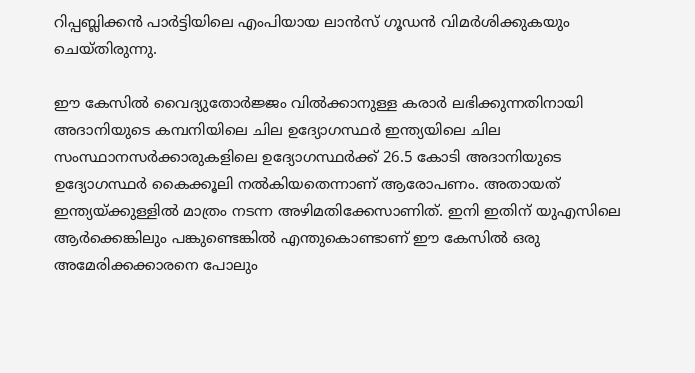റിപ്പബ്ലിക്കന്‍ പാര്‍ട്ടിയിലെ എംപിയായ ലാന്‍സ് ഗൂഡന്‍ വിമര്‍ശിക്കുകയും ചെയ്തിരുന്നു.

ഈ കേസില്‍ വൈദ്യുതോര്‍ജ്ജം വില്‍ക്കാനുള്ള കരാര്‍ ലഭിക്കുന്നതിനായി അദാനിയുടെ കമ്പനിയിലെ ചില ഉദ്യോഗസ്ഥര്‍ ഇന്ത്യയിലെ ചില സംസ്ഥാനസര്‍ക്കാരുകളിലെ ഉദ്യോഗസ്ഥര്‍ക്ക് 26.5 കോടി അദാനിയുടെ ഉദ്യോഗസ്ഥര്‍ കൈക്കൂലി നല്‍കിയതെന്നാണ് ആരോപണം. അതായത് ഇന്ത്യയ്‌ക്കുള്ളില്‍ മാത്രം നടന്ന അഴിമതിക്കേസാണിത്. ഇനി ഇതിന് യുഎസിലെ ആര്‍ക്കെങ്കിലും പങ്കുണ്ടെങ്കില്‍ എന്തുകൊണ്ടാണ് ഈ കേസില്‍ ഒരു അമേരിക്കക്കാരനെ പോലും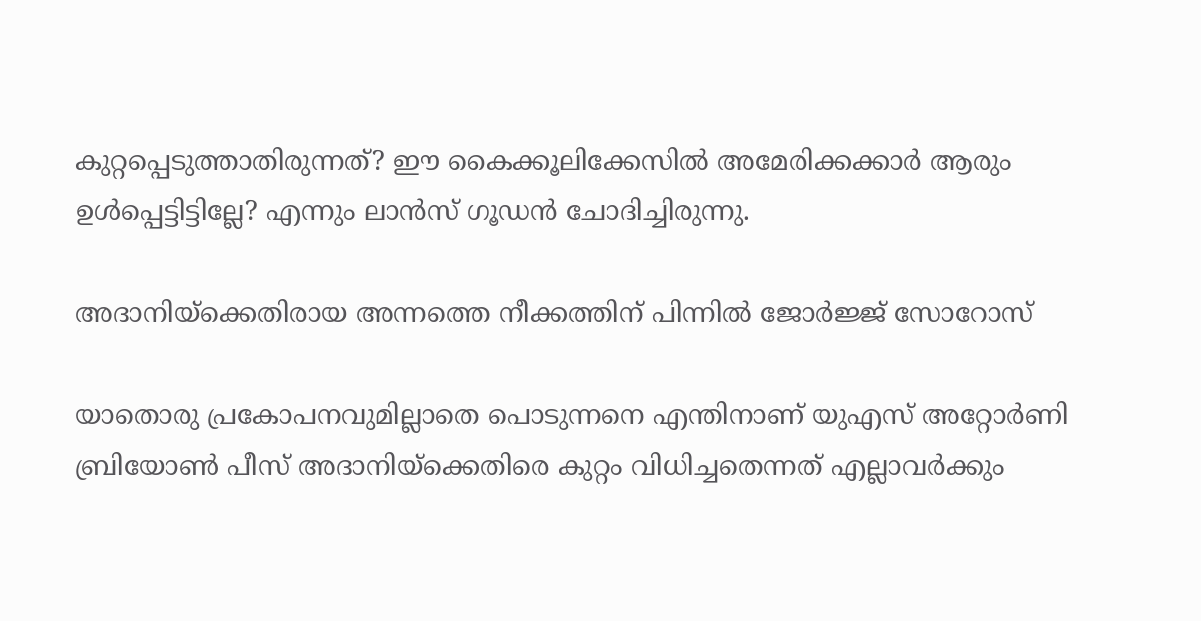കുറ്റപ്പെടുത്താതിരുന്നത്? ഈ കൈക്കൂലിക്കേസില്‍ അമേരിക്കക്കാര്‍ ആരും ഉള്‍പ്പെട്ടിട്ടില്ലേ? എന്നും ലാന്‍സ് ഗൂഡന്‍ ചോദിച്ചിരുന്നു.

അദാനിയ്‌ക്കെതിരായ അന്നത്തെ നീക്കത്തിന് പിന്നില്‍ ജോര്‍ജ്ജ് സോറോസ്

യാതൊരു പ്രകോപനവുമില്ലാതെ പൊടുന്നനെ എന്തിനാണ് യുഎസ് അറ്റോര്‍ണി ബ്രിയോണ്‍ പീസ് അദാനിയ്‌ക്കെതിരെ കുറ്റം വിധിച്ചതെന്നത് എല്ലാവര്‍ക്കും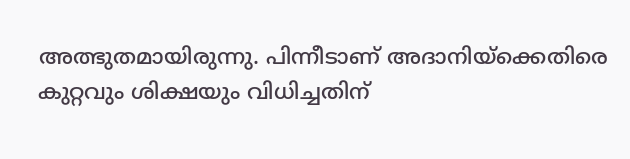അത്ഭുതമായിരുന്നു. പിന്നീടാണ് അദാനിയ്‌ക്കെതിരെ കുറ്റവും ശിക്ഷയും വിധിച്ചതിന്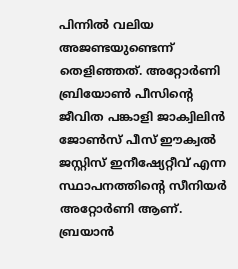പിന്നില്‍ വലിയ അജണ്ടയുണ്ടെന്ന് തെളിഞ്ഞത്. അറ്റോര്‍ണി ബ്രിയോണ്‍ പീസിന്റെ ജീവിത പങ്കാളി ജാക്വിലിന്‍ ജോണ്‍സ് പീസ് ഈക്വല്‍ ജസ്റ്റിസ് ഇനീഷ്യേറ്റീവ് എന്ന സ്ഥാപനത്തിന്റെ സീനിയര്‍ അറ്റോര്‍ണി ആണ്. ബ്രയാന്‍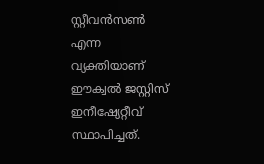സ്റ്റീവന്‍സണ്‍ എന്ന വ്യക്തിയാണ് ഈക്വല്‍ ജസ്റ്റിസ് ഇനീഷ്യേറ്റീവ് സ്ഥാപിച്ചത്.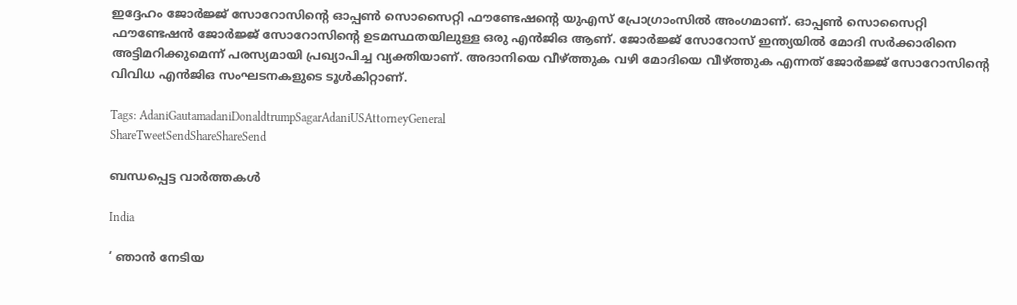ഇദ്ദേഹം ജോര്‍ജ്ജ് സോറോസിന്റെ ഓപ്പണ്‍ സൊസൈറ്റി ഫൗണ്ടേഷന്റെ യുഎസ് പ്രോഗ്രാംസില്‍ അംഗമാണ്. ഓപ്പണ്‍ സൊസൈറ്റി ഫൗണ്ടേഷന്‍ ജോര്‍ജ്ജ് സോറോസിന്റെ ഉടമസ്ഥതയിലുള്ള ഒരു എന്‍ജിഒ ആണ്. ജോര്‍ജ്ജ് സോറോസ് ഇന്ത്യയില്‍ മോദി സര്‍ക്കാരിനെ അട്ടിമറിക്കുമെന്ന് പരസ്യമായി പ്രഖ്യാപിച്ച വ്യക്തിയാണ്. അദാനിയെ വീഴ്‌ത്തുക വഴി മോദിയെ വീഴ്‌ത്തുക എന്നത് ജോര്‍ജ്ജ് സോറോസിന്റെ വിവിധ എന്‍ജിഒ സംഘടനകളുടെ ടൂള്‍കിറ്റാണ്.

Tags: AdaniGautamadaniDonaldtrumpSagarAdaniUSAttorneyGeneral
ShareTweetSendShareShareSend

ബന്ധപ്പെട്ട വാര്‍ത്തകള്‍

India

‘ ഞാൻ നേടിയ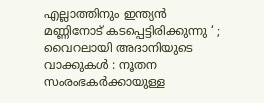എല്ലാത്തിനും ഇന്ത്യൻ മണ്ണിനോട് കടപ്പെട്ടിരിക്കുന്നു ‘ ; വൈറലായി അദാനിയുടെ വാക്കുകൾ : നൂതന സംരംഭകർക്കായുള്ള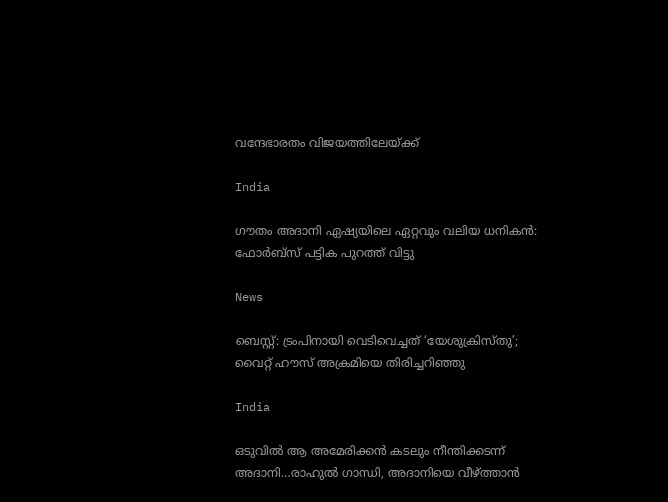വന്ദേഭാരതം വിജയത്തിലേയ്‌ക്ക്

India

ഗൗതം അദാനി ഏഷ്യയിലെ ഏറ്റവും വലിയ ധനികൻ: ഫോർബ്സ് പട്ടിക പുറത്ത് വിട്ടു

News

ബെസ്റ്റ്: ട്രംപിനായി വെടിവെച്ചത് ‘യേശുക്രിസ്തു’; വൈറ്റ് ഹൗസ് അക്രമിയെ തിരിച്ചറിഞ്ഞു

India

ഒടുവില്‍ ആ അമേരിക്കന്‍ കടലും നീന്തിക്കടന്ന് അദാനി…രാഹുല്‍ ഗാന്ധി, അദാനിയെ വീഴ്‌ത്താന്‍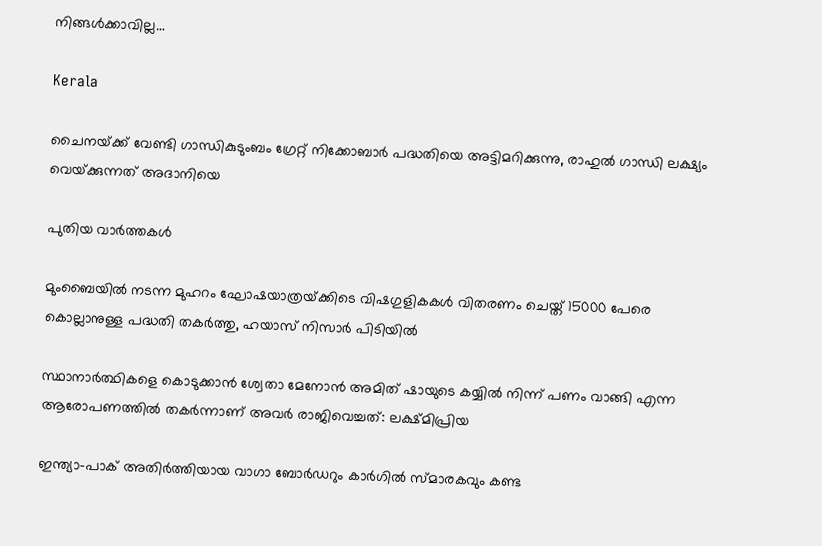നിങ്ങള്‍ക്കാവില്ല…

Kerala

ചൈനയ്‌ക്ക് വേണ്ടി ഗാന്ധികുടുംബം ഗ്രേറ്റ് നിക്കോബാര്‍ പദ്ധതിയെ അട്ടിമറിക്കുന്നു, രാഹുല്‍ ഗാന്ധി ലക്ഷ്യം വെയ്‌ക്കുന്നത് അദാനിയെ

പുതിയ വാര്‍ത്തകള്‍

മുംബൈയിൽ നടന്ന മുഹറം ഘോഷയാത്രയ്‌ക്കിടെ വിഷഗുളികകള്‍ വിതരണം ചെയ്ത് 15000 പേരെ കൊല്ലാനുള്ള പദ്ധതി തകര്‍ത്തു, ഹയാസ് നിസാര്‍ പിടിയില്‍

സ്ഥാനാർത്ഥികളെ കൊടുക്കാൻ ശ്വേതാ മേനോൻ അമിത് ഷായുടെ കയ്യിൽ നിന്ന് പണം വാങ്ങി എന്ന ആരോപണത്തില്‍ തകര്‍ന്നാണ് അവര്‍ രാജിവെച്ചത്: ലക്ഷ്മിപ്രിയ

ഇന്ത്യാ-പാക് അതിര്‍ത്തിയായ വാഗാ ബോര്‍ഡറും കാര്‍ഗില്‍ സ്മാരകവും കണ്ട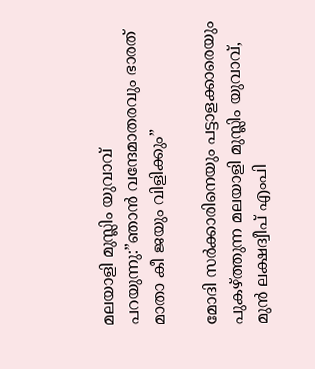മലയാളി മുസ്ലിം യുവാവ് പറയുന്നു:”ഞാന്‍ വന്ദേമാതരവും ഭാരത് മാതാ കീ ജയും വിളിക്കും”

മോദി സര്‍ക്കാരിനെയും പട്ടാളക്കാരെയും പുകഴ്ത്തുന്ന മലയാളി മുസ്ലിം യുവാവ്, മുന്‍ ലക്ഷദ്വീപ് എംപി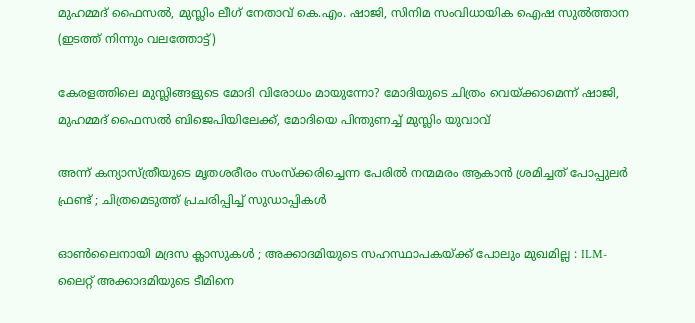മുഹമ്മദ് ഫൈസല്‍, മുസ്ലിം ലീഗ് നേതാവ് കെ.എം. ഷാജി, സിനിമ സംവിധായിക ഐഷ സുല്‍ത്താന (ഇടത്ത് നിന്നും വലത്തോട്ട്)

കേരളത്തിലെ മുസ്ലിങ്ങളുടെ മോദി വിരോധം മായുന്നോ? മോദിയുടെ ചിത്രം വെയ്‌ക്കാമെന്ന് ഷാജി, മുഹമ്മദ് ഫൈസല്‍ ബിജെപിയിലേക്ക്, മോദിയെ പിന്തുണച്ച് മുസ്ലിം യുവാവ്

അന്ന് കന്യാസ്ത്രീയുടെ മൃതശരീരം സംസ്ക്കരിച്ചെന്ന പേരിൽ നന്മമരം ആകാൻ ശ്രമിച്ചത് പോപ്പുലർ ഫ്രണ്ട് ; ചിത്രമെടുത്ത് പ്രചരിപ്പിച്ച് സുഡാപ്പികൾ

ഓൺലൈനായി മദ്രസ ക്ലാസുകൾ ; അക്കാദമിയുടെ സഹസ്ഥാപകയ്‌ക്ക് പോലും മുഖമില്ല : ILM-ലൈറ്റ് അക്കാദമിയുടെ ടീമിനെ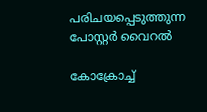പരിചയപ്പെടുത്തുന്ന പോസ്റ്റർ വൈറൽ

കോക്രോച്ച്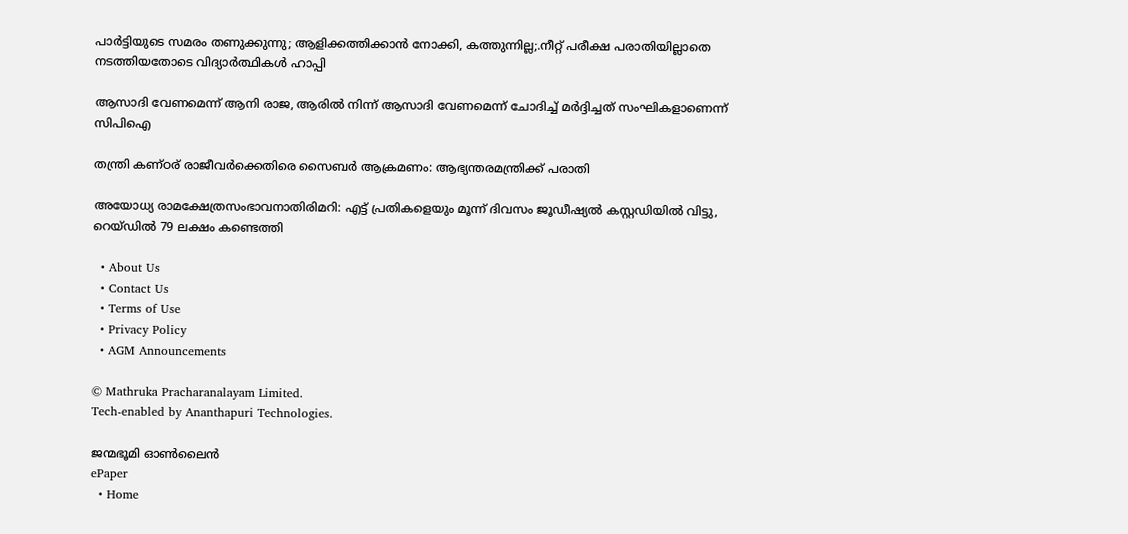പാര്‍ട്ടിയുടെ സമരം തണുക്കുന്നു; ആളിക്കത്തിക്കാന്‍ നോക്കി, കത്തുന്നില്ല;.നീറ്റ് പരീക്ഷ പരാതിയില്ലാതെ നടത്തിയതോടെ വിദ്യാര്‍ത്ഥികള്‍ ഹാപ്പി

ആസാദി വേണമെന്ന് ആനി രാജ, ആരില്‍ നിന്ന് ആസാദി വേണമെന്ന് ചോദിച്ച് മര്‍ദ്ദിച്ചത് സംഘികളാണെന്ന് സിപിഐ

തന്ത്രി കണ്ഠര് രാജീവര്‍ക്കെതിരെ സൈബര്‍ ആക്രമണം: ആഭ്യന്തരമന്ത്രിക്ക് പരാതി

അയോധ്യ രാമക്ഷേത്രസംഭാവനാതിരിമറി: എട്ട് പ്രതികളെയും മൂന്ന് ദിവസം ജൂഡീഷ്യല്‍ കസ്റ്റഡിയില്‍ വിട്ടു, റെയ്ഡില്‍ 79 ലക്ഷം കണ്ടെത്തി

  • About Us
  • Contact Us
  • Terms of Use
  • Privacy Policy
  • AGM Announcements

© Mathruka Pracharanalayam Limited.
Tech-enabled by Ananthapuri Technologies.

ജന്മഭൂമി ഓണ്‍ലൈന്‍
ePaper
  • Home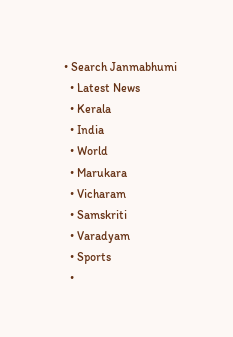• Search Janmabhumi
  • Latest News
  • Kerala
  • India
  • World
  • Marukara
  • Vicharam
  • Samskriti
  • Varadyam
  • Sports
  •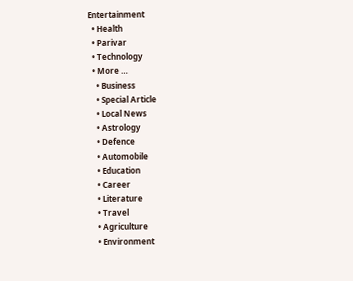Entertainment
  • Health
  • Parivar
  • Technology
  • More …
    • Business
    • Special Article
    • Local News
    • Astrology
    • Defence
    • Automobile
    • Education
    • Career
    • Literature
    • Travel
    • Agriculture
    • Environment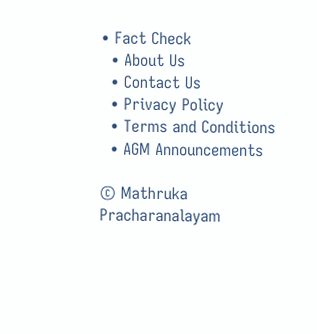• Fact Check
  • About Us
  • Contact Us
  • Privacy Policy
  • Terms and Conditions
  • AGM Announcements

© Mathruka Pracharanalayam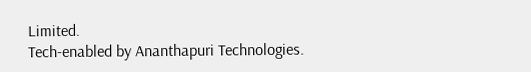Limited.
Tech-enabled by Ananthapuri Technologies.